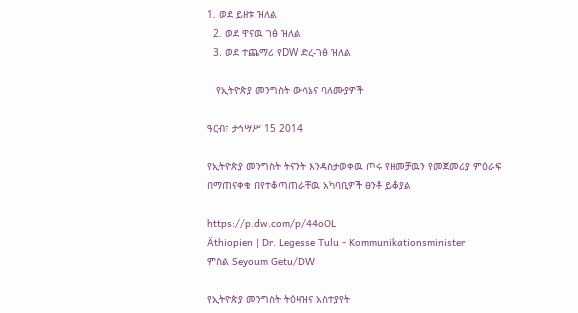1. ወደ ይዘቱ ዝለል
  2. ወደ ዋናዉ ገፅ ዝለል
  3. ወደ ተጨማሪ የDW ድረ-ገፅ ዝለል

   የኢትዮጵያ መንግስት ውሳኔና ባለሙያዎች

ዓርብ፣ ታኅሣሥ 15 2014

የኢትዮጵያ መንግስት ትናንት እንዳስታወቀዉ ጦሩ የዘመቻዉን የመጀመሪያ ምዕራፍ በማጠናቀቁ በየተቆጣጠራቸዉ አካባቢዎች ፀንቶ ይቆያል

https://p.dw.com/p/44oOL
Äthiopien | Dr. Legesse Tulu - Kommunikationsminister
ምስል Seyoum Getu/DW

የኢትዮጵያ መንግስት ትዕዛዝና አስተያየት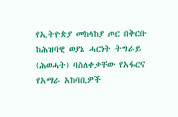የኢትዮጵያ መከላከያ ጦር በቅርቡ ከሕዝባዊ ወያኔ ሓርነት ትግራይ (ሕወሓት) ባስለቀቃቸው የአፋርና የአማራ አከባቢዎች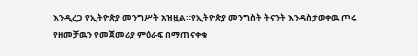እንዲረጋ የኢትዮጵያ መንግሥት አዝዟል።የኢትዮጵያ መንግስት ትናንት እንዳስታወቀዉ ጦሩ የዘመቻዉን የመጀመሪያ ምዕራፍ በማጠናቀቁ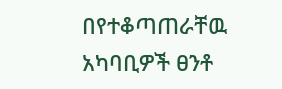በየተቆጣጠራቸዉ አካባቢዎች ፀንቶ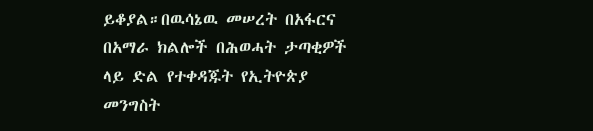ይቆያል።በዉሳኔዉ መሠረት በአፋርና በአማራ ክልሎች በሕወሓት ታጣቂዎች ላይ ድል የተቀዳጁት የኢትዮጵያ መንግስት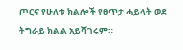ጦርና የሁለቱ ክልሎች የፀጥታ ሓይላት ወደ ትግራይ ክልል አይሻገሩም።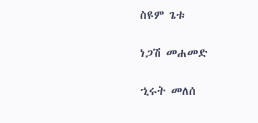ስዩም ጌቱ

ነጋሽ መሐመድ

ኂሩት መለሰ